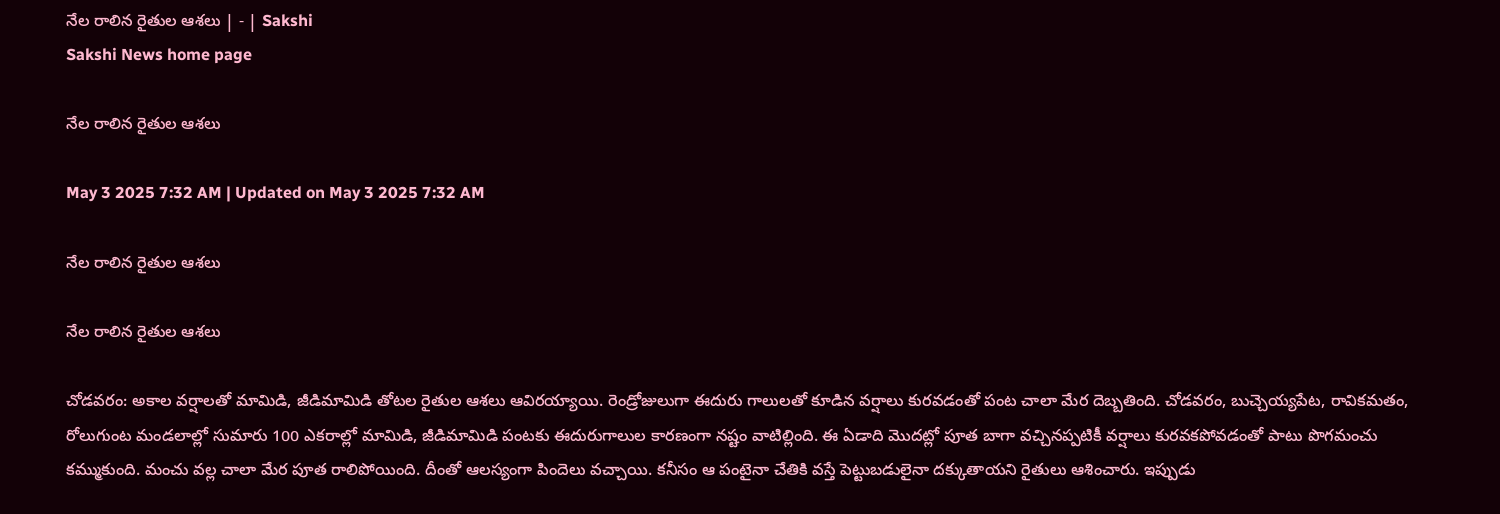నేల రాలిన రైతుల ఆశలు | - | Sakshi
Sakshi News home page

నేల రాలిన రైతుల ఆశలు

May 3 2025 7:32 AM | Updated on May 3 2025 7:32 AM

నేల రాలిన రైతుల ఆశలు

నేల రాలిన రైతుల ఆశలు

చోడవరం: అకాల వర్షాలతో మామిడి, జీడిమామిడి తోటల రైతుల ఆశలు ఆవిరయ్యాయి. రెండ్రోజులుగా ఈదురు గాలులతో కూడిన వర్షాలు కురవడంతో పంట చాలా మేర దెబ్బతింది. చోడవరం, బుచ్చెయ్యపేట, రావికమతం, రోలుగుంట మండలాల్లో సుమారు 100 ఎకరాల్లో మామిడి, జీడిమామిడి పంటకు ఈదురుగాలుల కారణంగా నష్టం వాటిల్లింది. ఈ ఏడాది మొదట్లో పూత బాగా వచ్చినప్పటికీ వర్షాలు కురవకపోవడంతో పాటు పొగమంచు కమ్ముకుంది. మంచు వల్ల చాలా మేర పూత రాలిపోయింది. దీంతో ఆలస్యంగా పిందెలు వచ్చాయి. కనీసం ఆ పంటైనా చేతికి వస్తే పెట్టుబడులైనా దక్కుతాయని రైతులు ఆశించారు. ఇప్పుడు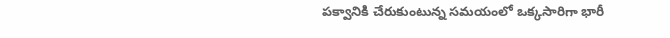పక్వానికి చేరుకుంటున్న సమయంలో ఒక్కసారిగా భారీ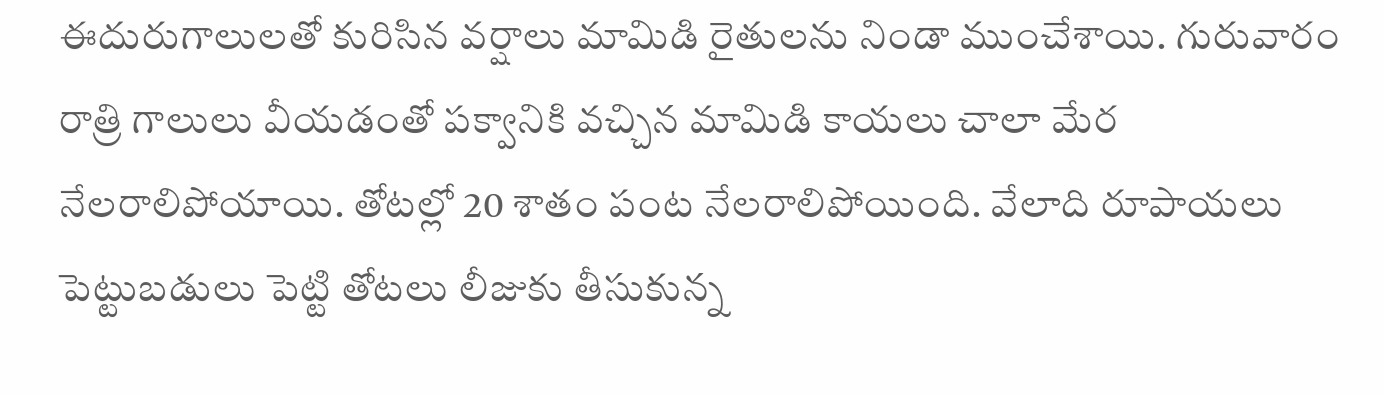ఈదురుగాలులతో కురిసిన వర్షాలు మామిడి రైతులను నిండా ముంచేశాయి. గురువారం రాత్రి గాలులు వీయడంతో పక్వానికి వచ్చిన మామిడి కాయలు చాలా మేర నేలరాలిపోయాయి. తోటల్లో 20 శాతం పంట నేలరాలిపోయింది. వేలాది రూపాయలు పెట్టుబడులు పెట్టి తోటలు లీజుకు తీసుకున్న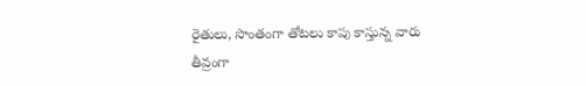రైతులు, సొంతంగా తోటలు కాపు కాస్తున్న వారు తీవ్రంగా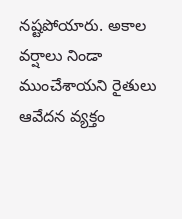నష్టపోయారు. అకాల వర్షాలు నిండా ముంచేశాయని రైతులు ఆవేదన వ్యక్తం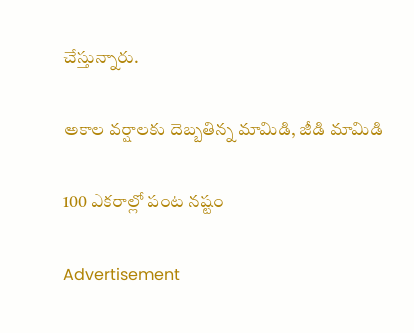చేస్తున్నారు.

అకాల వర్షాలకు దెబ్బతిన్న మామిడి, జీడి మామిడి

100 ఎకరాల్లో పంట నష్టం

Advertisement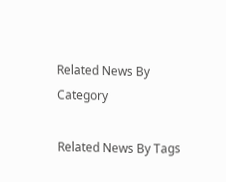Related News By Category

Related News By Tags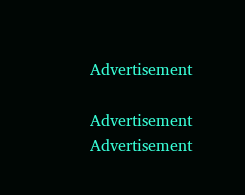Advertisement

Advertisement
Advertisement